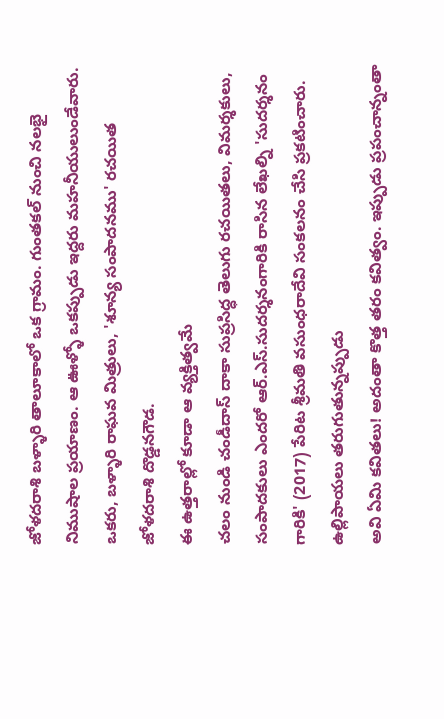జోళదరాశి బళ్ళారి తాలూకాలో ఒక గ్రామం. గుంతకల్ నుంచి నలభై నిముషాల ప్రయాణం. ఆ ఊళ్ళో ఒకప్పుడు ఇద్దరు మహనీయులుండేవారు. ఒకరు, బళ్ళారి రాఘవ మిత్రులు, 'శూన్య సంపాదనము' రచయిత జోళదరాశి దొడ్డనగౌడ.
ఈ ఉత్తరాల్లో కూడా ఆ వ్యక్తిత్వమే
చలం నుండి చండీదాస్ దాకా సుప్రసిద్ధ తెలుగు రచయితలు, విమర్శకులు, సంపాదకులు ఎందరో ఆర్.ఎస్.సుదర్శనంగారికి రాసిన లేఖల్ని 'సుదర్శనం గారికి' (2017) పేరిట శ్రీమతి వసుంధరాదేవి సంకలనం చేసి ప్రకటించారు.
ఉల్లిపాయలు తరుగుతున్నప్పుడు
అవి ఏమి కవితలు! అదంతా కొత్త తరం కవిత్వం. ఇప్పుడు ప్రపంచాన్నంతా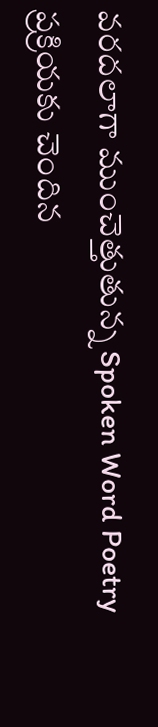వరదలాగా ముంచెత్తుతున్న Spoken Word Poetry ప్రక్రియకు చెందిన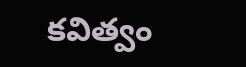కవిత్వం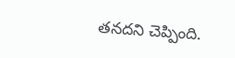తనదని చెప్పింది.